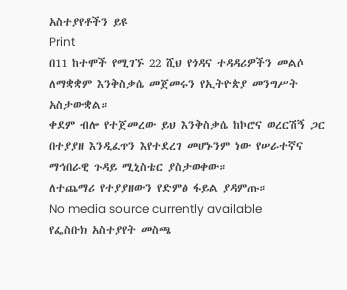አስተያየቶችን ይዩ
Print
በ11 ከተሞች የሚገኙ 22 ሺህ የጎዳና ተዳዳሪዎችን መልሶ ለማቋቋም እንቅስቃሴ መጀመሩን የኢትዮጵያ መንግሥት አስታውቋል።
ቀደም ብሎ የተጀመረው ይህ እንቅስቃሴ ከኮሮና ወረርሽኝ ጋር በተያያዘ እንዲፈጥን እየተደረገ መሆኑንም ነው የሠራተኛና ማኅበራዊ ጉዳይ ሚኒስቴር ያስታወቀው።
ለተጨማሪ የተያያዘውን የድምፅ ፋይል ያዳምጡ።
No media source currently available
የፌስቡክ አስተያየት መስጫ